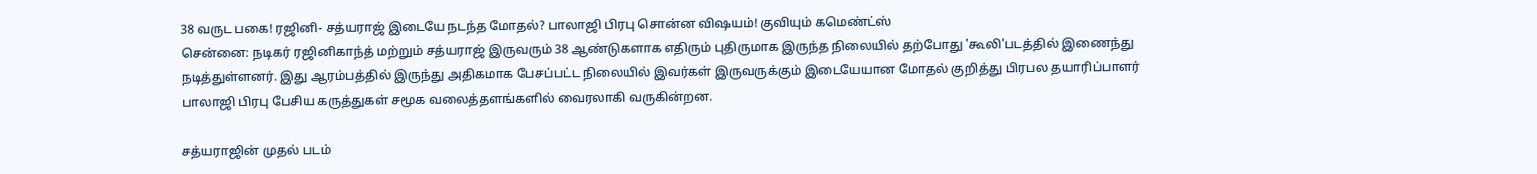38 வருட பகை! ரஜினி- சத்யராஜ் இடையே நடந்த மோதல்? பாலாஜி பிரபு சொன்ன விஷயம்! குவியும் கமெண்ட்ஸ்
சென்னை: நடிகர் ரஜினிகாந்த் மற்றும் சத்யராஜ் இருவரும் 38 ஆண்டுகளாக எதிரும் புதிருமாக இருந்த நிலையில் தற்போது 'கூலி'படத்தில் இணைந்து நடித்துள்ளனர். இது ஆரம்பத்தில் இருந்து அதிகமாக பேசப்பட்ட நிலையில் இவர்கள் இருவருக்கும் இடையேயான மோதல் குறித்து பிரபல தயாரிப்பாளர் பாலாஜி பிரபு பேசிய கருத்துகள் சமூக வலைத்தளங்களில் வைரலாகி வருகின்றன.

சத்யராஜின் முதல் படம்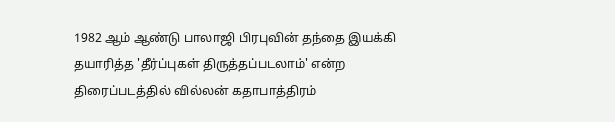1982 ஆம் ஆண்டு பாலாஜி பிரபுவின் தந்தை இயக்கி தயாரித்த 'தீர்ப்புகள் திருத்தப்படலாம்' என்ற திரைப்படத்தில் வில்லன் கதாபாத்திரம்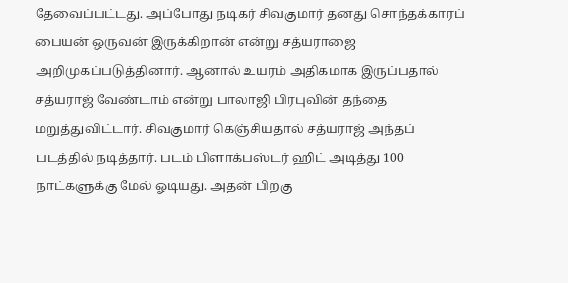தேவைப்பட்டது. அப்போது நடிகர் சிவகுமார் தனது சொந்தக்காரப் பையன் ஒருவன் இருக்கிறான் என்று சத்யராஜை அறிமுகப்படுத்தினார். ஆனால் உயரம் அதிகமாக இருப்பதால் சத்யராஜ் வேண்டாம் என்று பாலாஜி பிரபுவின் தந்தை மறுத்துவிட்டார். சிவகுமார் கெஞ்சியதால் சத்யராஜ் அந்தப் படத்தில் நடித்தார். படம் பிளாக்பஸ்டர் ஹிட் அடித்து 100 நாட்களுக்கு மேல் ஓடியது. அதன் பிறகு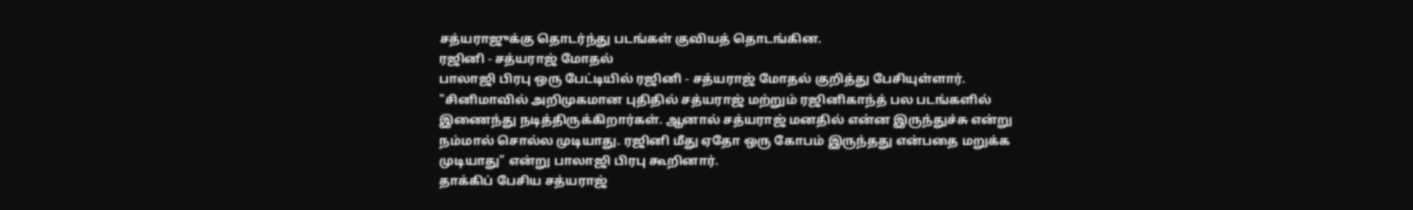சத்யராஜுக்கு தொடர்ந்து படங்கள் குவியத் தொடங்கின.
ரஜினி - சத்யராஜ் மோதல்
பாலாஜி பிரபு ஒரு பேட்டியில் ரஜினி - சத்யராஜ் மோதல் குறித்து பேசியுள்ளார். "சினிமாவில் அறிமுகமான புதிதில் சத்யராஜ் மற்றும் ரஜினிகாந்த் பல படங்களில் இணைந்து நடித்திருக்கிறார்கள். ஆனால் சத்யராஜ் மனதில் என்ன இருந்துச்சு என்று நம்மால் சொல்ல முடியாது. ரஜினி மீது ஏதோ ஒரு கோபம் இருந்தது என்பதை மறுக்க முடியாது" என்று பாலாஜி பிரபு கூறினார்.
தாக்கிப் பேசிய சத்யராஜ்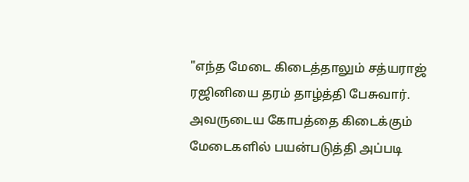"எந்த மேடை கிடைத்தாலும் சத்யராஜ் ரஜினியை தரம் தாழ்த்தி பேசுவார். அவருடைய கோபத்தை கிடைக்கும் மேடைகளில் பயன்படுத்தி அப்படி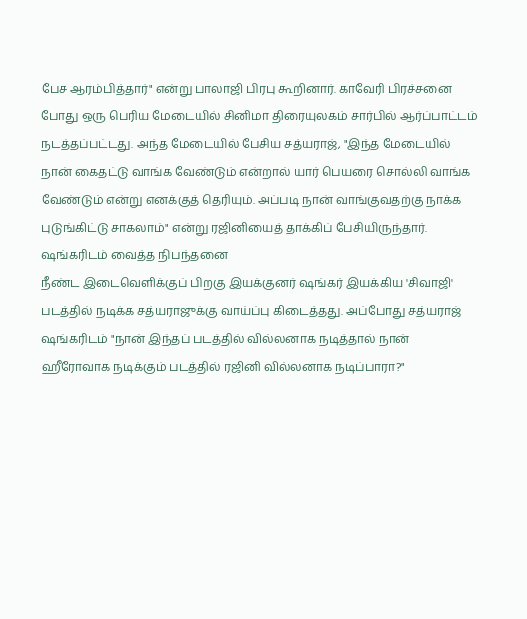பேச ஆரம்பித்தார்" என்று பாலாஜி பிரபு கூறினார். காவேரி பிரச்சனை போது ஒரு பெரிய மேடையில் சினிமா திரையுலகம் சார்பில் ஆர்ப்பாட்டம் நடத்தப்பட்டது. அந்த மேடையில் பேசிய சத்யராஜ், "இந்த மேடையில் நான் கைதட்டு வாங்க வேண்டும் என்றால் யார் பெயரை சொல்லி வாங்க வேண்டும் என்று எனக்குத் தெரியும். அப்படி நான் வாங்குவதற்கு நாக்க புடுங்கிட்டு சாகலாம்" என்று ரஜினியைத் தாக்கிப் பேசியிருந்தார்.
ஷங்கரிடம் வைத்த நிபந்தனை
நீண்ட இடைவெளிக்குப் பிறகு இயக்குனர் ஷங்கர் இயக்கிய 'சிவாஜி' படத்தில் நடிக்க சத்யராஜுக்கு வாய்ப்பு கிடைத்தது. அப்போது சத்யராஜ் ஷங்கரிடம் "நான் இந்தப் படத்தில் வில்லனாக நடித்தால் நான் ஹீரோவாக நடிக்கும் படத்தில் ரஜினி வில்லனாக நடிப்பாரா?"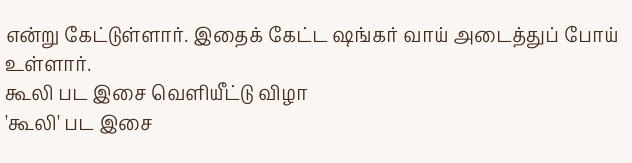என்று கேட்டுள்ளார். இதைக் கேட்ட ஷங்கர் வாய் அடைத்துப் போய் உள்ளார்.
கூலி பட இசை வெளியீட்டு விழா
'கூலி' பட இசை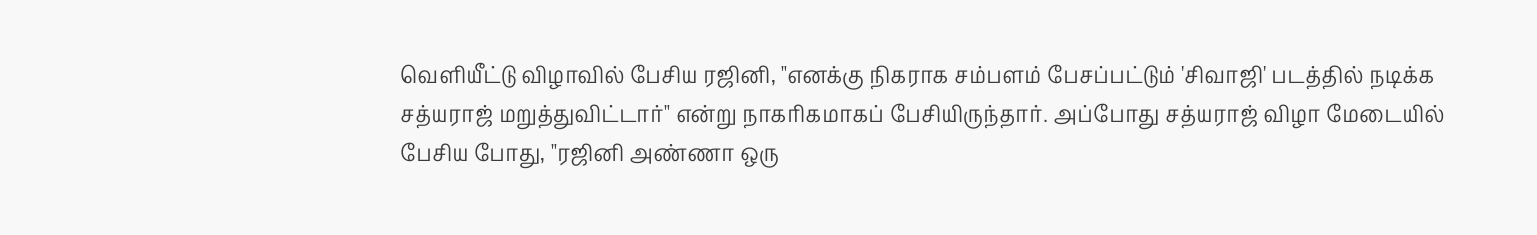வெளியீட்டு விழாவில் பேசிய ரஜினி, "எனக்கு நிகராக சம்பளம் பேசப்பட்டும் 'சிவாஜி' படத்தில் நடிக்க சத்யராஜ் மறுத்துவிட்டார்" என்று நாகரிகமாகப் பேசியிருந்தார். அப்போது சத்யராஜ் விழா மேடையில் பேசிய போது, "ரஜினி அண்ணா ஒரு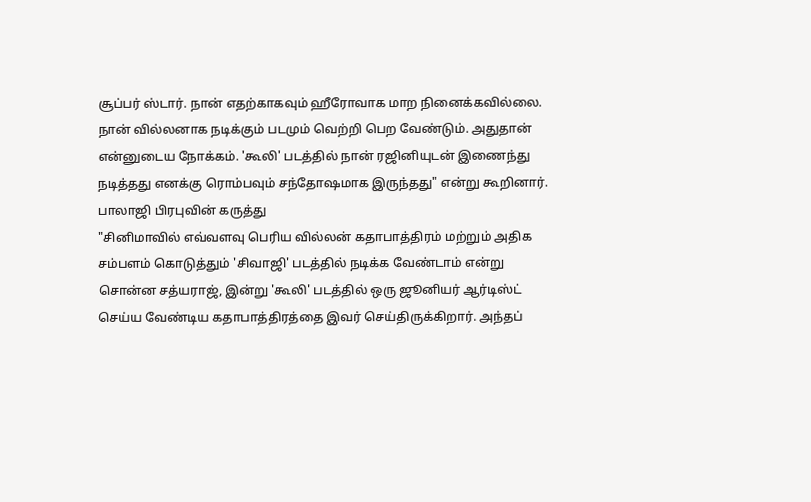சூப்பர் ஸ்டார். நான் எதற்காகவும் ஹீரோவாக மாற நினைக்கவில்லை. நான் வில்லனாக நடிக்கும் படமும் வெற்றி பெற வேண்டும். அதுதான் என்னுடைய நோக்கம். 'கூலி' படத்தில் நான் ரஜினியுடன் இணைந்து நடித்தது எனக்கு ரொம்பவும் சந்தோஷமாக இருந்தது" என்று கூறினார்.
பாலாஜி பிரபுவின் கருத்து
"சினிமாவில் எவ்வளவு பெரிய வில்லன் கதாபாத்திரம் மற்றும் அதிக சம்பளம் கொடுத்தும் 'சிவாஜி' படத்தில் நடிக்க வேண்டாம் என்று சொன்ன சத்யராஜ், இன்று 'கூலி' படத்தில் ஒரு ஜூனியர் ஆர்டிஸ்ட் செய்ய வேண்டிய கதாபாத்திரத்தை இவர் செய்திருக்கிறார். அந்தப்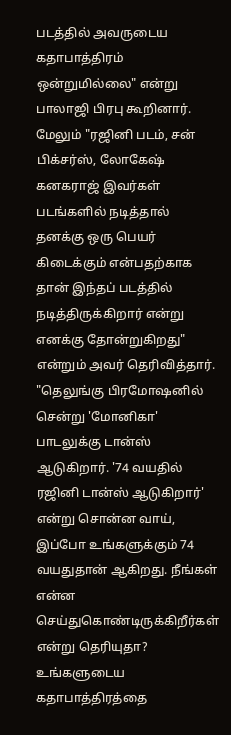படத்தில் அவருடைய கதாபாத்திரம் ஒன்றுமில்லை" என்று பாலாஜி பிரபு கூறினார். மேலும் "ரஜினி படம், சன் பிக்சர்ஸ், லோகேஷ் கனகராஜ் இவர்கள் படங்களில் நடித்தால் தனக்கு ஒரு பெயர் கிடைக்கும் என்பதற்காக தான் இந்தப் படத்தில் நடித்திருக்கிறார் என்று எனக்கு தோன்றுகிறது" என்றும் அவர் தெரிவித்தார்.
"தெலுங்கு பிரமோஷனில் சென்று 'மோனிகா' பாடலுக்கு டான்ஸ் ஆடுகிறார். '74 வயதில் ரஜினி டான்ஸ் ஆடுகிறார்' என்று சொன்ன வாய், இப்போ உங்களுக்கும் 74 வயதுதான் ஆகிறது. நீங்கள் என்ன செய்துகொண்டிருக்கிறீர்கள் என்று தெரியுதா? உங்களுடைய கதாபாத்திரத்தை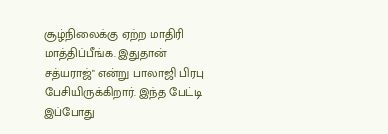சூழ்நிலைக்கு ஏற்ற மாதிரி மாத்திப்பீங்க. இதுதான் சத்யராஜ்" என்று பாலாஜி பிரபு பேசியிருக்கிறார். இந்த பேட்டி இப்போது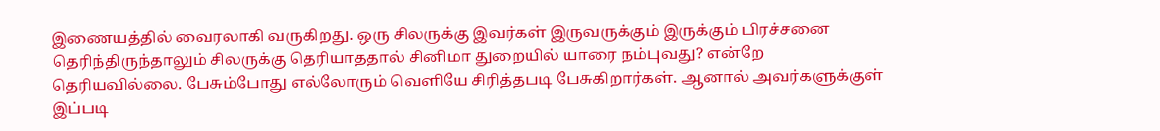இணையத்தில் வைரலாகி வருகிறது. ஒரு சிலருக்கு இவர்கள் இருவருக்கும் இருக்கும் பிரச்சனை தெரிந்திருந்தாலும் சிலருக்கு தெரியாததால் சினிமா துறையில் யாரை நம்புவது? என்றே தெரியவில்லை. பேசும்போது எல்லோரும் வெளியே சிரித்தபடி பேசுகிறார்கள். ஆனால் அவர்களுக்குள் இப்படி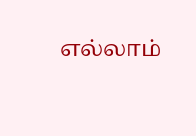எல்லாம்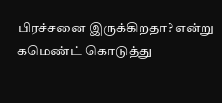பிரச்சனை இருக்கிறதா? என்று கமெண்ட் கொடுத்து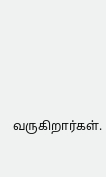வருகிறார்கள்.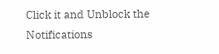Click it and Unblock the Notifications